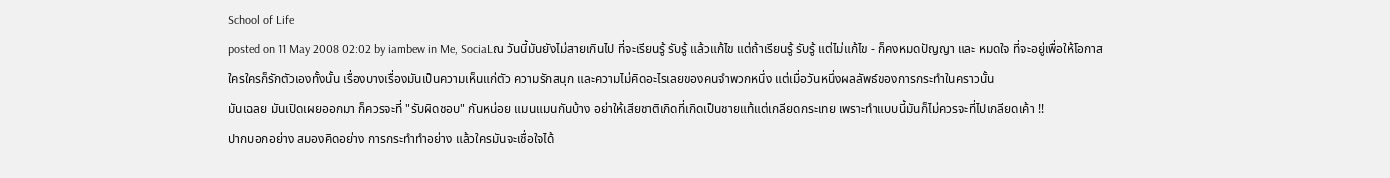School of Life
posted on 11 May 2008 02:02 by iambew in Me, SociaLณ วันนี้มันยังไม่สายเกินไป ที่จะเรียนรู้ รับรู้ แล้วแก้ไข แต่ถ้าเรียนรู้ รับรู้ แต่ไม่แก้ไข - ก็คงหมดปัญญา และ หมดใจ ที่จะอยู่เพื่อให้โอกาส
ใครใครก็รักตัวเองทั้งนั้น เรื่องบางเรื่องมันเป็นความเห็นแก่ตัว ความรักสนุก และความไม่คิดอะไรเลยของคนจำพวกหนึ่ง แต่เมื่อวันหนึ่งผลลัพธ์ของการกระทำในคราวนั้น
มันเฉลย มันเปิดเผยออกมา ก็ควรจะที่ "รับผิดชอบ" กันหน่อย แมนแมนกันบ้าง อย่าให้เสียชาติเกิดที่เกิดเป็นชายแท้แต่เกลียดกระเทย เพราะทำแบบนี้มันก็ไม่ควรจะที่ไปเกลียดเค้า !!
ปากบอกอย่าง สมองคิดอย่าง การกระทำทำอย่าง แล้วใครมันจะเชื่อใจได้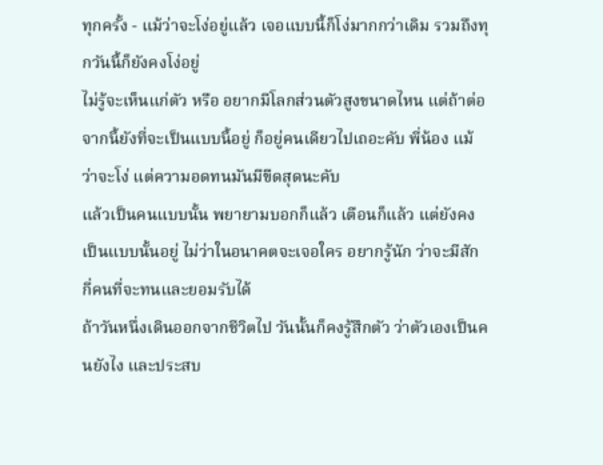ทุกครั้ง - แม้ว่าจะโง่อยู่แล้ว เจอแบบนี้ก็โง่มากกว่าเดิม รวมถึงทุกวันนี้ก็ยังคงโง่อยู่
ไม่รู้จะเห็นแก่ตัว หรือ อยากมีโลกส่วนตัวสูงขนาดไหน แต่ถ้าต่อจากนี้ยังที่จะเป็นแบบนี้อยู่ ก็อยู่คนเดียวไปเถอะคับ พี่น้อง แม้ว่าจะโง่ แต่ความอดทนมันมีขีดสุดนะคับ
แล้วเป็นคนแบบนั้น พยายามบอกก็แล้ว เตือนก็แล้ว แต่ยังคงเป็นแบบนั้นอยู่ ไม่ว่าในอนาคตจะเจอใคร อยากรู้นัก ว่าจะมีสักกี่คนที่จะทนและยอมรับได้
ถ้าวันหนึ่งเดินออกจากชีวิตไป วันนั้นก็คงรู้สึกตัว ว่าตัวเองเป็นคนยังไง และประสบ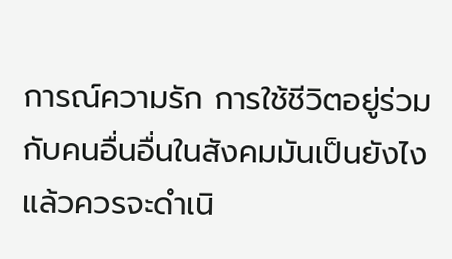การณ์ความรัก การใช้ชีวิตอยู่ร่วมกับคนอื่นอื่นในสังคมมันเป็นยังไง แล้วควรจะดำเนิ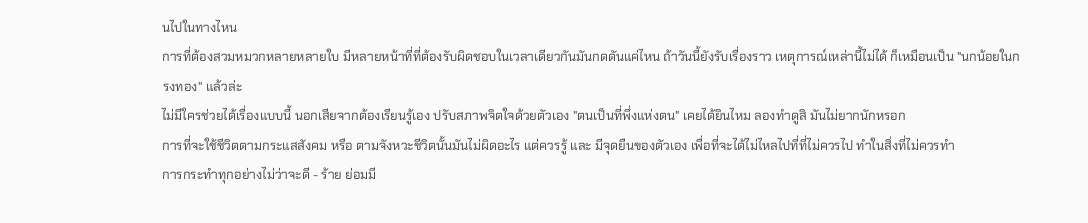นไปในทางไหน
การที่ต้องสวมหมวกหลายหลายใบ มีหลายหน้าที่ที่ต้องรับผิดชอบในเวลาเดียวกันมันกดดันแค่ไหน ถ้าวันนี้ยังรับเรื่องราว เหตุการณ์เหล่านี้ไม่ได้ ก็เหมือนเป็น "นกน้อยในกรงทอง" แล้วล่ะ
ไม่มีใครช่วยได้เรื่องแบบนี้ นอกเสียจากต้องเรียนรู้เอง ปรับสภาพจิตใจด้วยตัวเอง "ตนเป็นที่พึ่งแห่งตน" เคยได้ยินไหม ลองทำดูสิ มันไม่ยากนักหรอก
การที่จะใช้ชีวิตตามกระแสสังคม หรือ ตามจังหวะชีวิตนั้นมันไม่ผิดอะไร แต่ควรรู้ และ มีจุดยืนของตัวเอง เพื่อที่จะได้ไม่ไหลไปที่ที่ไม่ควรไป ทำในสิ่งที่ไม่ควรทำ
การกระทำทุกอย่างไม่ว่าจะดี - ร้าย ย่อมมี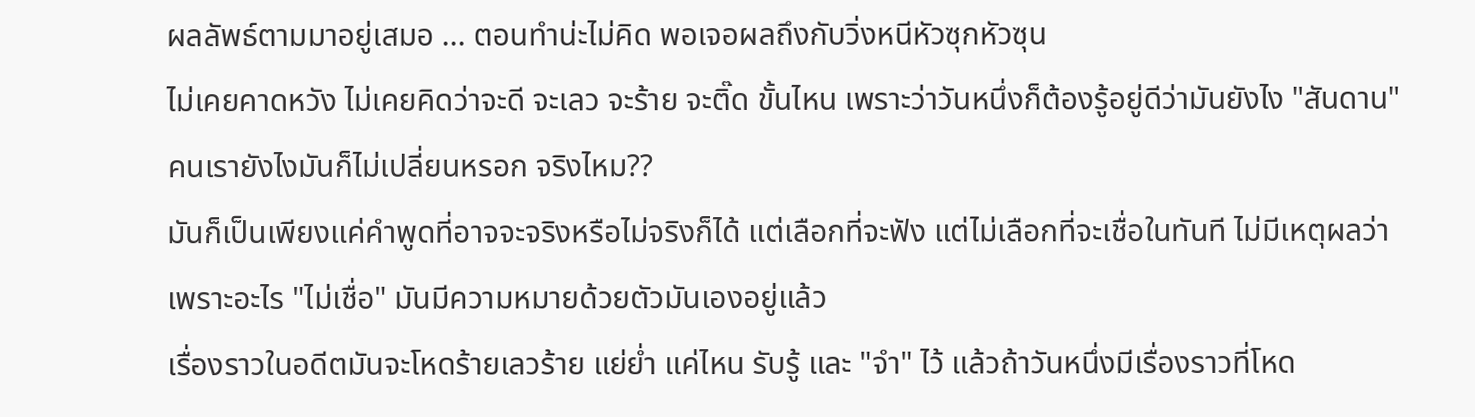ผลลัพธ์ตามมาอยู่เสมอ ... ตอนทำน่ะไม่คิด พอเจอผลถึงกับวิ่งหนีหัวซุกหัวซุน
ไม่เคยคาดหวัง ไม่เคยคิดว่าจะดี จะเลว จะร้าย จะติ๊ด ขั้นไหน เพราะว่าวันหนึ่งก็ต้องรู้อยู่ดีว่ามันยังไง "สันดาน" คนเรายังไงมันก็ไม่เปลี่ยนหรอก จริงไหม??
มันก็เป็นเพียงแค่คำพูดที่อาจจะจริงหรือไม่จริงก็ได้ แต่เลือกที่จะฟัง แต่ไม่เลือกที่จะเชื่อในทันที ไม่มีเหตุผลว่าเพราะอะไร "ไม่เชื่อ" มันมีความหมายด้วยตัวมันเองอยู่แล้ว
เรื่องราวในอดีตมันจะโหดร้ายเลวร้าย แย่ย่ำ แค่ไหน รับรู้ และ "จำ" ไว้ แล้วถ้าวันหนึ่งมีเรื่องราวที่โหด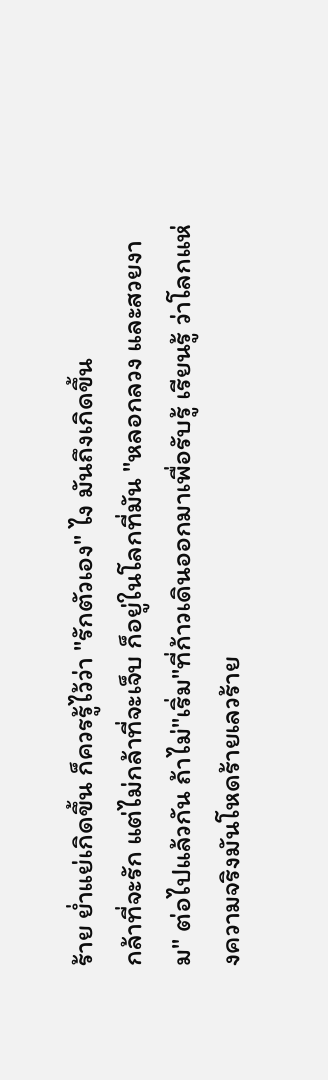ร้าย ย่ำแย่เกิดขึ้น ก็ควรรู้ไว้ว่า "รักตัวเอง" ไง มันถึงเกิดขึ้น
กล้าที่จะรัก แต่ไม่กล้าที่จะเจ็บ ก็อยู่ในโลกที่มัน "หลอกลวง และสวยงาม" ต่อไปแล้วกัน ถ้าไม่"เริ่ม"ที่ก้าวเดินออกมาเพื่อรับรู้ เรียนรู้ ว่าโลกแห่งความจริงมันโหดร้ายเลวร้าย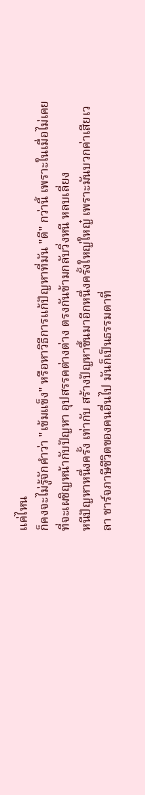แค่ไหน
ก็คงจะไม่รู้จักคำว่า "เข้มแข็ง" หรือหาวิธีการแก้ปัญหาที่มัน "ดี" กว่านี้ เพราะในเมื่อไม่เคยที่จะเผชิญหน้ากับปัญหา อุปสรรคต่างต่าง ตรงกันข้ามกลับวิ่งหนี หลบเลี่ยง
หนีปัญหาหนึ่งครั้ง เท่ากับ สร้างปัญหาขึ้นมาอีกหนึ่งครั้งใหญ่ใหญ๋ เพราะมันบวกค่าเสียเวลา ชาร์จภาษีชีวิตของคนอื่นไป มันก็เป็นธรรมดาที่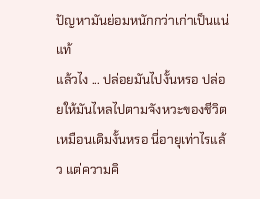ปัญหามันย่อมหนักกว่าเก่าเป็นแน่แท้
แล้วไง ... ปล่อยมันไปงั้นหรอ ปล่อยให้มันไหลไปตามจังหวะของชีวิตเหมือนเดิมงั้นหรอ นี่อายุเท่าไรแล้ว แต่ความคิ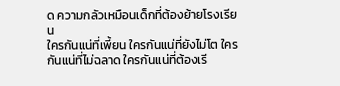ด ความกลัวเหมือนเด็กที่ต้องย้ายโรงเรียน
ใครกันแน่ที่เพี้ยน ใครกันแน่ที่ยังไม่โต ใครกันแน่ที่ไม่ฉลาด ใครกันแน่ที่ต้องเรี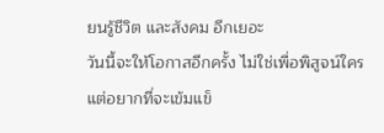ยนรู้ชีวิต และสังคม อีกเยอะ
วันนี้จะให้โอกาสอีกครั้ง ไม่ใช่เพื่อพิสูจน์ใคร แต่อยากที่จะเข้มแข็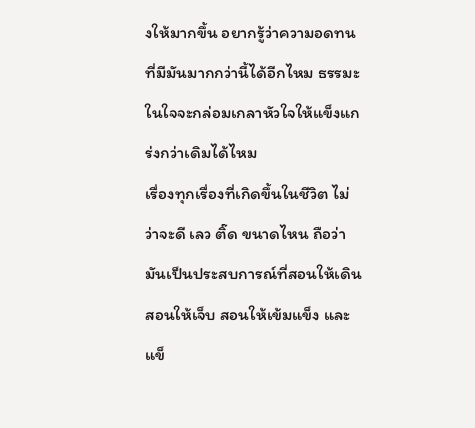งให้มากขึ้น อยากรู้ว่าความอดทนที่มีมันมากกว่านี้ได้อีกไหม ธรรมะในใจจะกล่อมเกลาหัวใจให้แข็งแกร่งกว่าเดิมได้ไหม
เรื่องทุกเรื่องที่เกิดขึ้นในชีวิต ไม่ว่าจะดี เลว ติ๊ด ขนาดไหน ถือว่ามันเป็นประสบการณ์ที่สอนให้เดิน สอนให้เจ็บ สอนให้เข้มแข็ง และ แข็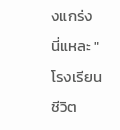งแกร่ง
นี่แหละ "โรงเรียนชีวิต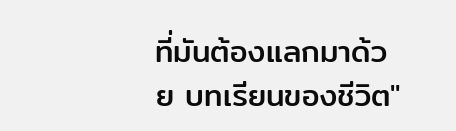ที่มันต้องแลกมาด้วย บทเรียนของชีวิต"